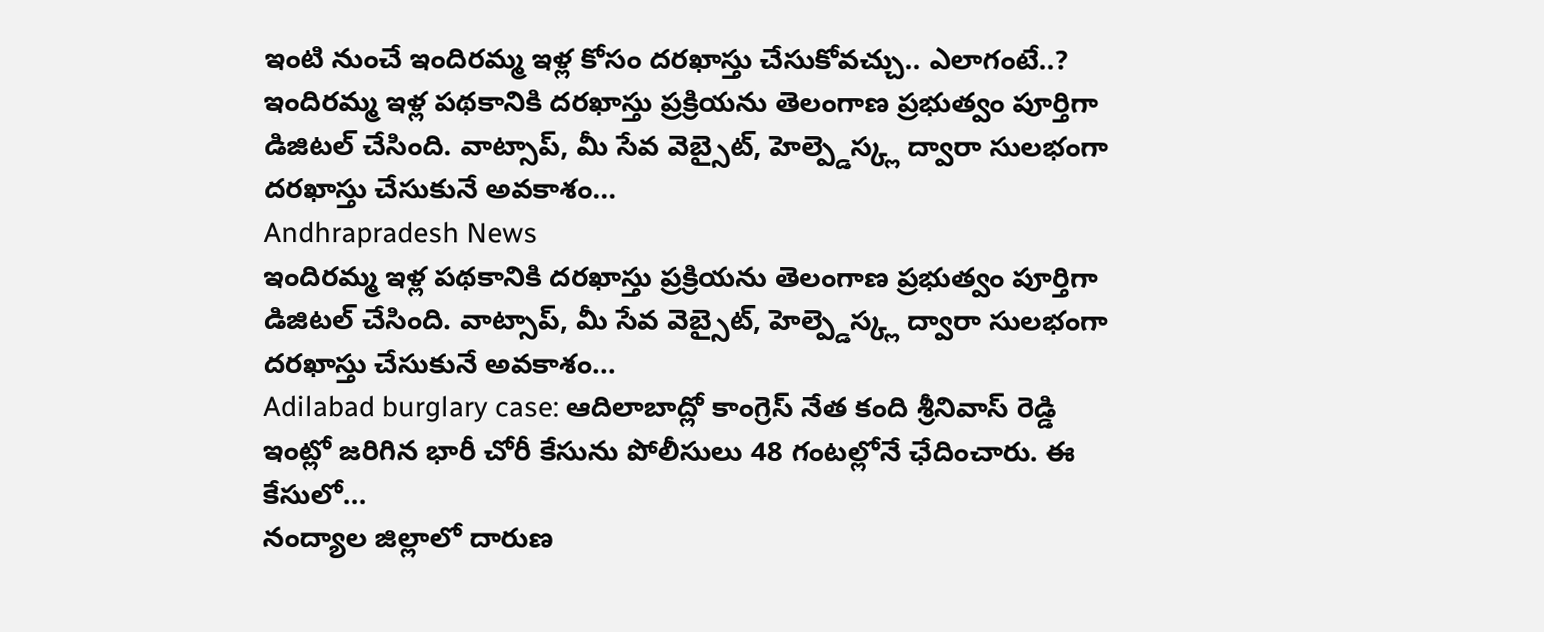ఇంటి నుంచే ఇందిరమ్మ ఇళ్ల కోసం దరఖాస్తు చేసుకోవచ్చు.. ఎలాగంటే..?
ఇందిరమ్మ ఇళ్ల పథకానికి దరఖాస్తు ప్రక్రియను తెలంగాణ ప్రభుత్వం పూర్తిగా డిజిటల్ చేసింది. వాట్సాప్, మీ సేవ వెబ్సైట్, హెల్ప్డెస్క్ల ద్వారా సులభంగా దరఖాస్తు చేసుకునే అవకాశం…
Andhrapradesh News
ఇందిరమ్మ ఇళ్ల పథకానికి దరఖాస్తు ప్రక్రియను తెలంగాణ ప్రభుత్వం పూర్తిగా డిజిటల్ చేసింది. వాట్సాప్, మీ సేవ వెబ్సైట్, హెల్ప్డెస్క్ల ద్వారా సులభంగా దరఖాస్తు చేసుకునే అవకాశం…
Adilabad burglary case: ఆదిలాబాద్లో కాంగ్రెస్ నేత కంది శ్రీనివాస్ రెడ్డి ఇంట్లో జరిగిన భారీ చోరీ కేసును పోలీసులు 48 గంటల్లోనే ఛేదించారు. ఈ కేసులో…
నంద్యాల జిల్లాలో దారుణ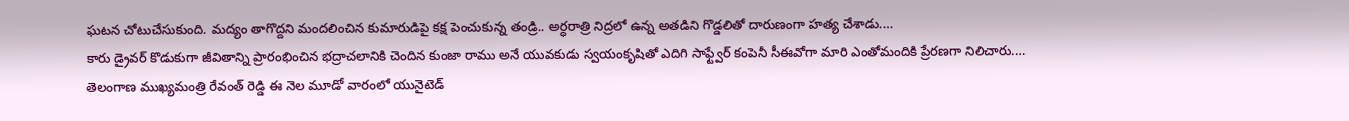ఘటన చోటుచేసుకుంది. మద్యం తాగొద్దని మందలించిన కుమారుడిపై కక్ష పెంచుకున్న తండ్రి.. అర్ధరాత్రి నిద్రలో ఉన్న అతడిని గొడ్డలితో దారుణంగా హత్య చేశాడు.…
కారు డ్రైవర్ కొడుకుగా జీవితాన్ని ప్రారంభించిన భద్రాచలానికి చెందిన కుంజా రాము అనే యువకుడు స్వయంకృషితో ఎదిగి సాఫ్ట్వేర్ కంపెనీ సీఈవోగా మారి ఎంతోమందికి ప్రేరణగా నిలిచారు.…
తెలంగాణ ముఖ్యమంత్రి రేవంత్ రెడ్డి ఈ నెల మూడో వారంలో యునైటెడ్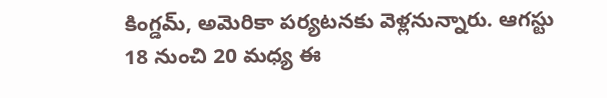కింగ్డమ్, అమెరికా పర్యటనకు వెళ్లనున్నారు. ఆగస్టు 18 నుంచి 20 మధ్య ఈ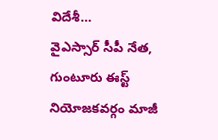విదేశీ…
వైఎస్సార్ సీపీ నేత, గుంటూరు ఈస్ట్ నియోజకవర్గం మాజీ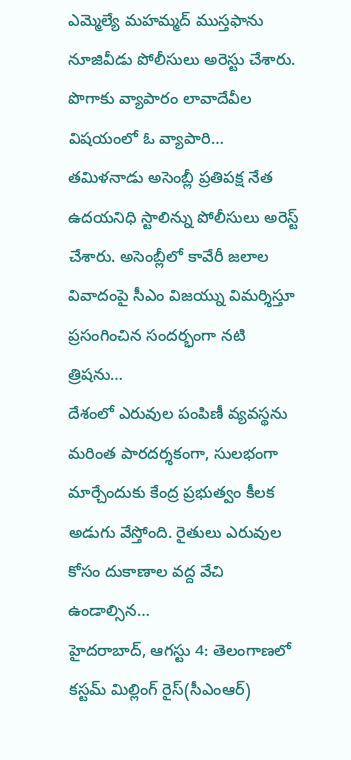ఎమ్మెల్యే మహమ్మద్ ముస్తఫాను నూజివీడు పోలీసులు అరెస్టు చేశారు. పొగాకు వ్యాపారం లావాదేవీల విషయంలో ఓ వ్యాపారి…
తమిళనాడు అసెంబ్లీ ప్రతిపక్ష నేత ఉదయనిధి స్టాలిన్ను పోలీసులు అరెస్ట్ చేశారు. అసెంబ్లీలో కావేరీ జలాల వివాదంపై సీఎం విజయ్ను విమర్శిస్తూ ప్రసంగించిన సందర్భంగా నటి త్రిషను…
దేశంలో ఎరువుల పంపిణీ వ్యవస్థను మరింత పారదర్శకంగా, సులభంగా మార్చేందుకు కేంద్ర ప్రభుత్వం కీలక అడుగు వేస్తోంది. రైతులు ఎరువుల కోసం దుకాణాల వద్ద వేచి ఉండాల్సిన…
హైదరాబాద్, ఆగస్టు 4: తెలంగాణలో కస్టమ్ మిల్లింగ్ రైస్(సీఎంఆర్)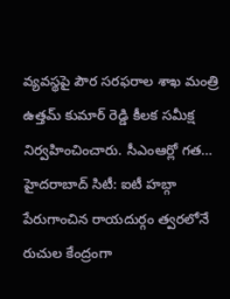వ్యవస్థపై పౌర సరఫరాల శాఖ మంత్రి ఉత్తమ్ కుమార్ రెడ్డి కీలక సమీక్ష నిర్వహించించారు. సీఎంఆర్లో గత…
హైదరాబాద్ సిటీ: ఐటీ హబ్గా పేరుగాంచిన రాయదుర్గం త్వరలోనే రుచుల కేంద్రంగా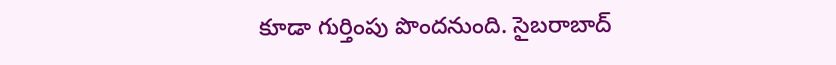కూడా గుర్తింపు పొందనుంది. సైబరాబాద్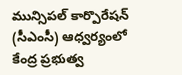మున్సిపల్ కార్పొరేషన్ (సీఎంసీ) ఆధ్వర్యంలో కేంద్ర ప్రభుత్వ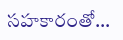సహకారంతో…